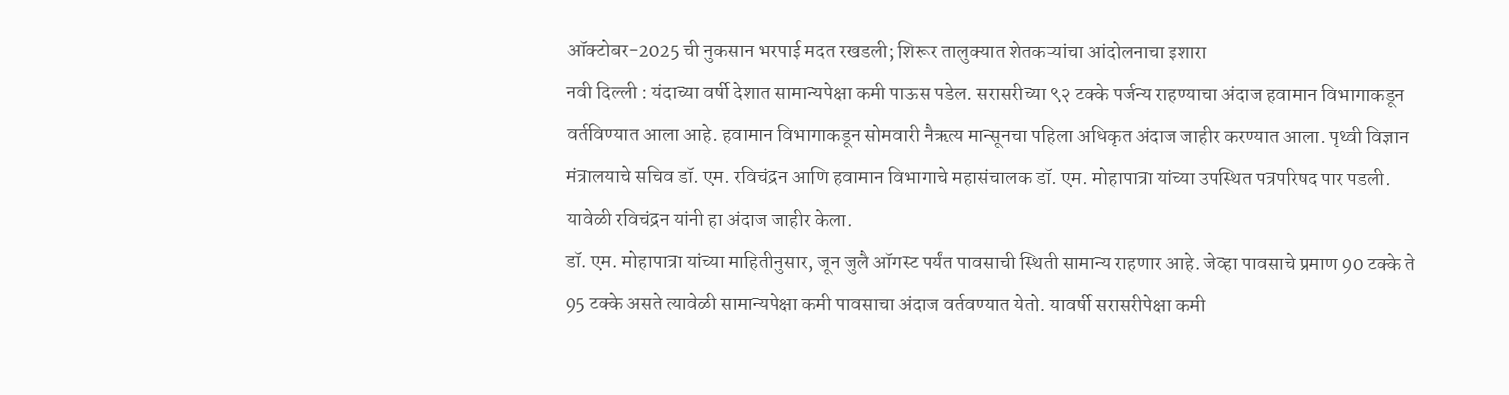ऑक्टोबर-2025 ची नुकसान भरपाई मदत रखडली; शिरूर तालुक्यात शेतकऱ्यांचा आंदोलनाचा इशारा
नवी दिल्ली : यंदाच्या वर्षी देशात सामान्यपेक्षा कमी पाऊस पडेल. सरासरीच्या ९२ टक्के पर्जन्य राहण्याचा अंदाज हवामान विभागाकडून वर्तविण्यात आला आहे. हवामान विभागाकडून सोमवारी नैऋत्य मान्सूनचा पहिला अधिकृत अंदाज जाहीर करण्यात आला. पृथ्वी विज्ञान मंत्रालयाचे सचिव डॉ. एम. रविचंद्रन आणि हवामान विभागाचे महासंचालक डॉ. एम. मोहापात्रा यांच्या उपस्थित पत्रपरिषद पार पडली. यावेळी रविचंद्रन यांनी हा अंदाज जाहीर केला.
डॉ. एम. मोहापात्रा यांच्या माहितीनुसार, जून जुलै ऑगस्ट पर्यंत पावसाची स्थिती सामान्य राहणार आहे. जेव्हा पावसाचे प्रमाण 90 टक्के ते 95 टक्के असते त्यावेळी सामान्यपेक्षा कमी पावसाचा अंदाज वर्तवण्यात येतो. यावर्षी सरासरीपेक्षा कमी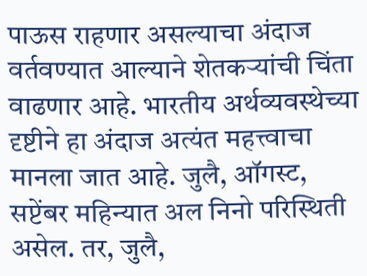पाऊस राहणार असल्याचा अंदाज वर्तवण्यात आल्याने शेतकऱ्यांची चिंता वाढणार आहे. भारतीय अर्थव्यवस्थेच्या दृष्टीने हा अंदाज अत्यंत महत्त्वाचा मानला जात आहे. जुलै, ऑगस्ट, सप्टेंबर महिन्यात अल निनो परिस्थिती असेल. तर, जुलै,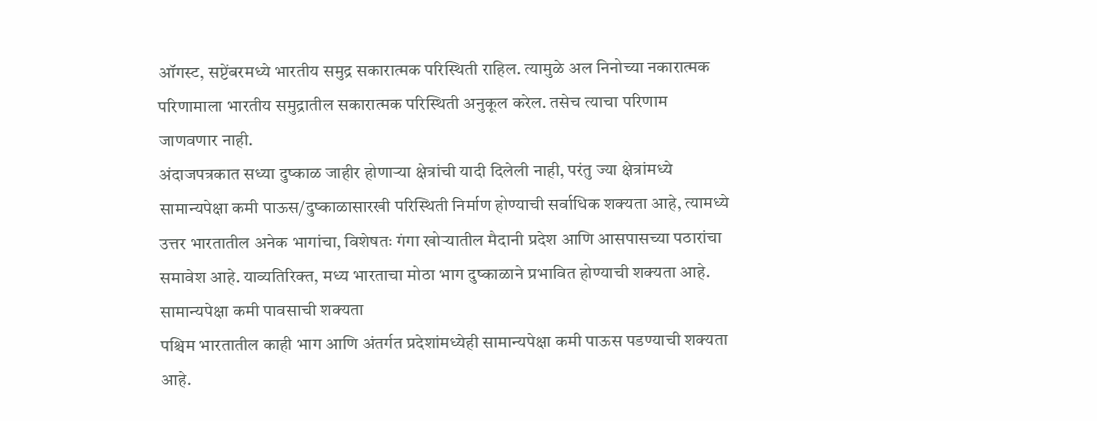ऑगस्ट, सप्टेंबरमध्ये भारतीय समुद्र सकारात्मक परिस्थिती राहिल. त्यामुळे अल निनोच्या नकारात्मक परिणामाला भारतीय समुद्रातील सकारात्मक परिस्थिती अनुकूल करेल. तसेच त्याचा परिणाम जाणवणार नाही.
अंदाजपत्रकात सध्या दुष्काळ जाहीर होणाऱ्या क्षेत्रांची यादी दिलेली नाही, परंतु ज्या क्षेत्रांमध्ये सामान्यपेक्षा कमी पाऊस/दुष्काळासारखी परिस्थिती निर्माण होण्याची सर्वाधिक शक्यता आहे, त्यामध्ये उत्तर भारतातील अनेक भागांचा, विशेषतः गंगा खोऱ्यातील मैदानी प्रदेश आणि आसपासच्या पठारांचा समावेश आहे. याव्यतिरिक्त, मध्य भारताचा मोठा भाग दुष्काळाने प्रभावित होण्याची शक्यता आहे.
सामान्यपेक्षा कमी पावसाची शक्यता
पश्चिम भारतातील काही भाग आणि अंतर्गत प्रदेशांमध्येही सामान्यपेक्षा कमी पाऊस पडण्याची शक्यता आहे.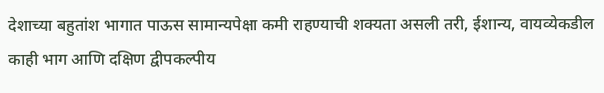देशाच्या बहुतांश भागात पाऊस सामान्यपेक्षा कमी राहण्याची शक्यता असली तरी, ईशान्य, वायव्येकडील काही भाग आणि दक्षिण द्वीपकल्पीय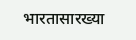भारतासारख्या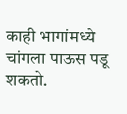काही भागांमध्ये चांगला पाऊस पडू शकतो.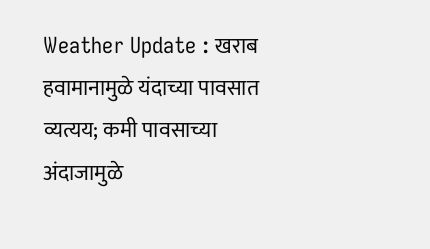Weather Update : खराब हवामानामुळे यंदाच्या पावसात व्यत्यय; कमी पावसाच्या अंदाजामुळे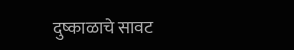दुष्काळाचे सावट